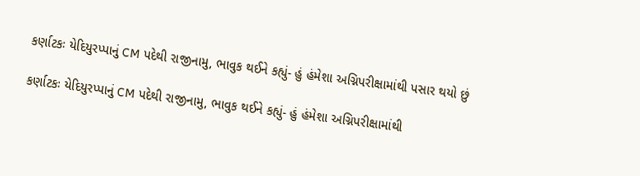કર્ણાટકઃ યેદિયુરપ્પાનું CM પદેથી રાજીનામુ, ભાવુક થઈને કહ્યું- હું હંમેશા અગ્નિપરીક્ષામાંથી પસાર થયો છું

કર્ણાટકઃ યેદિયુરપ્પાનું CM પદેથી રાજીનામુ, ભાવુક થઈને કહ્યું- હું હંમેશા અગ્નિપરીક્ષામાંથી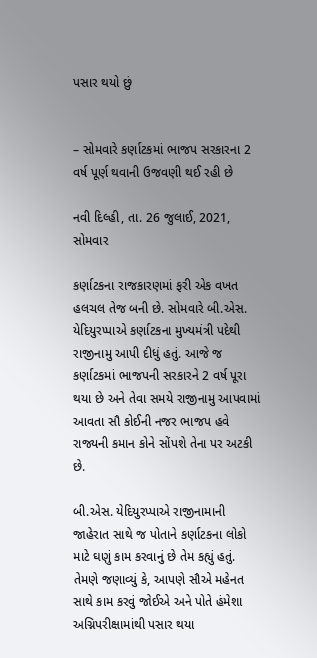પસાર થયો છું


– સોમવારે કર્ણાટકમાં ભાજપ સરકારના 2 વર્ષ પૂર્ણ થવાની ઉજવણી થઈ રહી છે

નવી દિલ્હી, તા. 26 જુલાઈ, 2021, સોમવાર

કર્ણાટકના રાજકારણમાં ફરી એક વખત હલચલ તેજ બની છે. સોમવારે બી.એસ. યેદિયુરપ્પાએ કર્ણાટકના મુખ્યમંત્રી પદેથી રાજીનામુ આપી દીધું હતું. આજે જ કર્ણાટકમાં ભાજપની સરકારને 2 વર્ષ પૂરા થયા છે અને તેવા સમયે રાજીનામુ આપવામાં આવતા સૌ કોઈની નજર ભાજપ હવે રાજ્યની કમાન કોને સોંપશે તેના પર અટકી છે.

બી.એસ. યેદિયુરપ્પાએ રાજીનામાની જાહેરાત સાથે જ પોતાને કર્ણાટકના લોકો માટે ઘણું કામ કરવાનું છે તેમ કહ્યું હતું. તેમણે જણાવ્યું કે, આપણે સૌએ મહેનત સાથે કામ કરવું જોઈએ અને પોતે હંમેશા અગ્નિપરીક્ષામાંથી પસાર થયા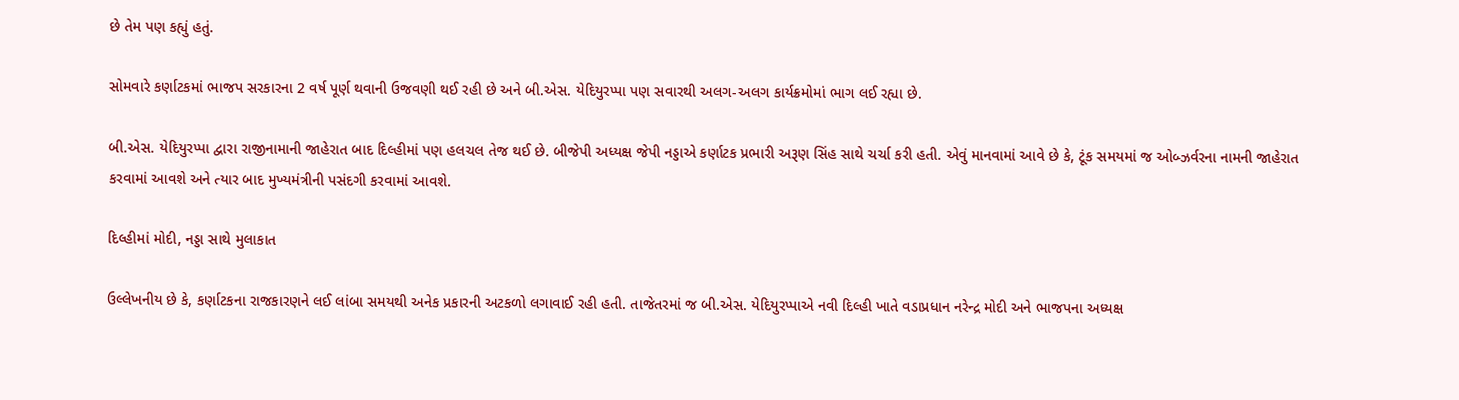છે તેમ પણ કહ્યું હતું.

સોમવારે કર્ણાટકમાં ભાજપ સરકારના 2 વર્ષ પૂર્ણ થવાની ઉજવણી થઈ રહી છે અને બી.એસ. યેદિયુરપ્પા પણ સવારથી અલગ-અલગ કાર્યક્રમોમાં ભાગ લઈ રહ્યા છે.

બી.એસ. યેદિયુરપ્પા દ્વારા રાજીનામાની જાહેરાત બાદ દિલ્હીમાં પણ હલચલ તેજ થઈ છે. બીજેપી અધ્યક્ષ જેપી નડ્ડાએ કર્ણાટક પ્રભારી અરૂણ સિંહ સાથે ચર્ચા કરી હતી. એવું માનવામાં આવે છે કે, ટૂંક સમયમાં જ ઓબ્ઝર્વરના નામની જાહેરાત કરવામાં આવશે અને ત્યાર બાદ મુખ્યમંત્રીની પસંદગી કરવામાં આવશે.

દિલ્હીમાં મોદી, નડ્ડા સાથે મુલાકાત

ઉલ્લેખનીય છે કે, કર્ણાટકના રાજકારણને લઈ લાંબા સમયથી અનેક પ્રકારની અટકળો લગાવાઈ રહી હતી. તાજેતરમાં જ બી.એસ. યેદિયુરપ્પાએ નવી દિલ્હી ખાતે વડાપ્રધાન નરેન્દ્ર મોદી અને ભાજપના અધ્યક્ષ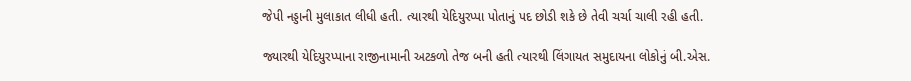જેપી નડ્ડાની મુલાકાત લીધી હતી. ત્યારથી યેદિયુરપ્પા પોતાનું પદ છોડી શકે છે તેવી ચર્ચા ચાલી રહી હતી.

જ્યારથી યેદિયુરપ્પાના રાજીનામાની અટકળો તેજ બની હતી ત્યારથી લિંગાયત સમુદાયના લોકોનું બી.એસ.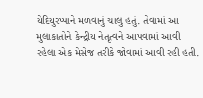યેદિયુરપ્પાને મળવાનું ચાલુ હતું. તેવામાં આ મુલાકાતોને કેન્દ્રીય નેતૃત્વને આપવામાં આવી રહેલા એક મેસેજ તરીકે જોવામાં આવી રહી હતી.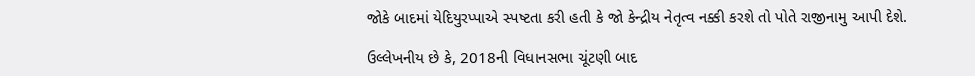જોકે બાદમાં યેદિયુરપ્પાએ સ્પષ્ટતા કરી હતી કે જો કેન્દ્રીય નેતૃત્વ નક્કી કરશે તો પોતે રાજીનામુ આપી દેશે.

ઉલ્લેખનીય છે કે, 2018ની વિધાનસભા ચૂંટણી બાદ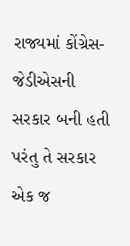રાજ્યમાં કોંગ્રેસ-જેડીએસની સરકાર બની હતી પરંતુ તે સરકાર એક જ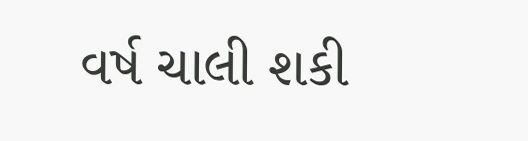વર્ષ ચાલી શકી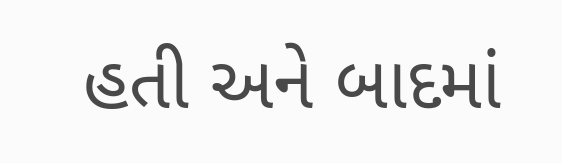હતી અને બાદમાં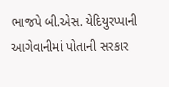ભાજપે બી.એસ. યેદિયુરપ્પાની આગેવાનીમાં પોતાની સરકાર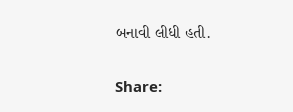બનાવી લીધી હતી.

Share: